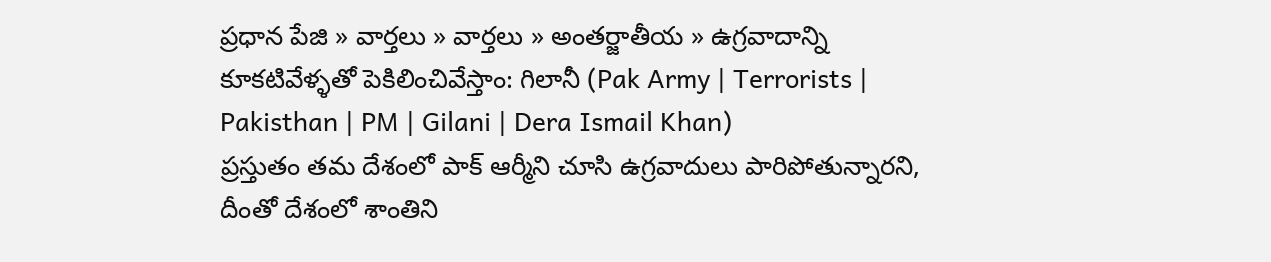ప్రధాన పేజి » వార్తలు » వార్తలు » అంతర్జాతీయ » ఉగ్రవాదాన్ని కూకటివేళ్ళతో పెకిలించివేస్తాం: గిలానీ (Pak Army | Terrorists | Pakisthan | PM | Gilani | Dera Ismail Khan)
ప్రస్తుతం తమ దేశంలో పాక్ ఆర్మీని చూసి ఉగ్రవాదులు పారిపోతున్నారని, దీంతో దేశంలో శాంతిని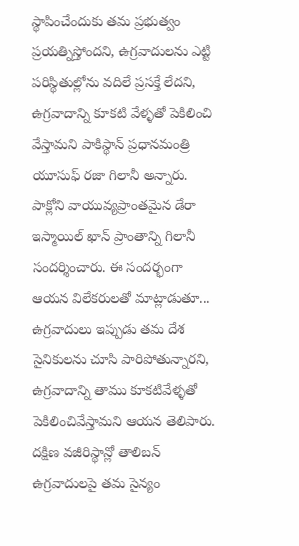స్థాపించేందుకు తమ ప్రభుత్వం ప్రయత్నిస్తోందని, ఉగ్రవాదులను ఎట్టి పరిస్థితుల్లోను వదిలే ప్రసక్తే లేదని, ఉగ్రవాదాన్ని కూకటి వేళ్ళతో పెకిలించి వేస్తామని పాకిస్థాన్ ప్రధానమంత్రి యూసుఫ్ రజా గిలానీ అన్నారు.
పాక్లోని వాయువ్యప్రాంతమైన డేరా ఇస్మాయిల్ ఖాన్ ప్రాంతాన్ని గిలానీ సందర్శించారు. ఈ సందర్భంగా ఆయన విలేకరులతో మాట్లాడుతూ... ఉగ్రవాదులు ఇప్పుడు తమ దేశ సైనికులను చూసి పారిపోతున్నారని, ఉగ్రవాదాన్ని తాము కూకటివేళ్ళతో పెకిలించివేస్తామని ఆయన తెలిపారు.
దక్షిణ వజీరిస్థాన్లో తాలిబన్ ఉగ్రవాదులపై తమ సైన్యం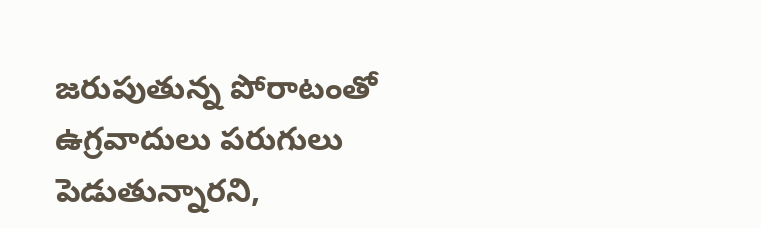జరుపుతున్న పోరాటంతో ఉగ్రవాదులు పరుగులు పెడుతున్నారని,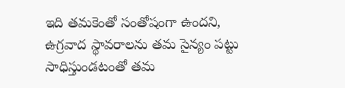ఇది తమకెంతో సంతోషంగా ఉందని, ఉగ్రవాద స్థావరాలను తమ సైన్యం పట్టు సాధిస్తుండటంతో తమ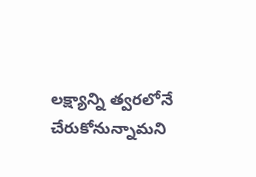లక్ష్యాన్ని త్వరలోనే చేరుకోనున్నామని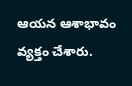ఆయన ఆశాభావం వ్యక్తం చేశారు.